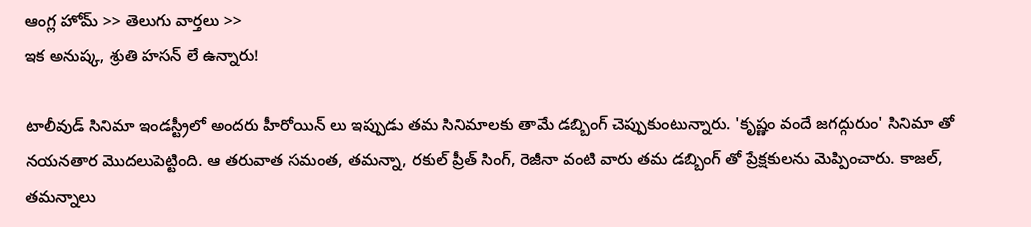ఆంగ్ల హోమ్ >> తెలుగు వార్తలు >>
ఇక అనుష్క, శ్రుతి హసన్ లే ఉన్నారు!

టాలీవుడ్ సినిమా ఇండస్ట్రీలో అందరు హీరోయిన్ లు ఇప్పుడు తమ సినిమాలకు తామే డబ్బింగ్ చెప్పుకుంటున్నారు. 'కృష్ణం వందే జగద్గురుం' సినిమా తో నయనతార మొదలుపెట్టింది. ఆ తరువాత సమంత, తమన్నా, రకుల్ ప్రీత్ సింగ్, రెజీనా వంటి వారు తమ డబ్బింగ్ తో ప్రేక్షకులను మెప్పించారు. కాజల్, తమన్నాలు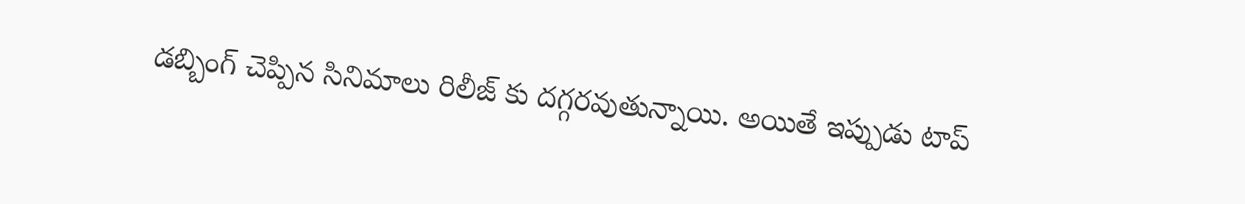డబ్బింగ్ చెప్పిన సినిమాలు రిలీజ్ కు దగ్గరవుతున్నాయి. అయితే ఇప్పుడు టాప్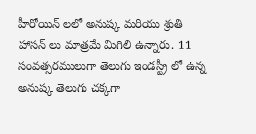హీరోయిన్ లలో అనుష్క మరియు శ్రుతి హాసన్ లు మాత్రమే మిగిలి ఉన్నారు. 11 సంవత్సరములుగా తెలుగు ఇండస్ట్రీ లో ఉన్న అనుష్క తెలుగు చక్కగా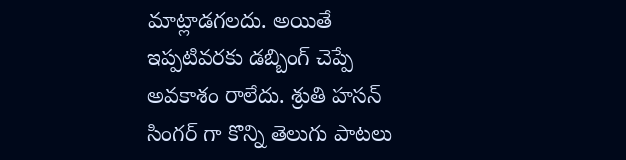మాట్లాడగలదు. అయితే ఇప్పటివరకు డబ్బింగ్ చెప్పే అవకాశం రాలేదు. శ్రుతి హసన్ సింగర్ గా కొన్ని తెలుగు పాటలు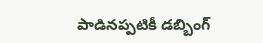పాడినప్పటికీ డబ్బింగ్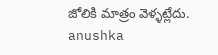జోలికి మాత్రం వెళ్ళట్లేదు.
anushka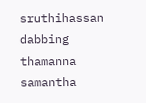sruthihassan
dabbing
thamanna
samantha